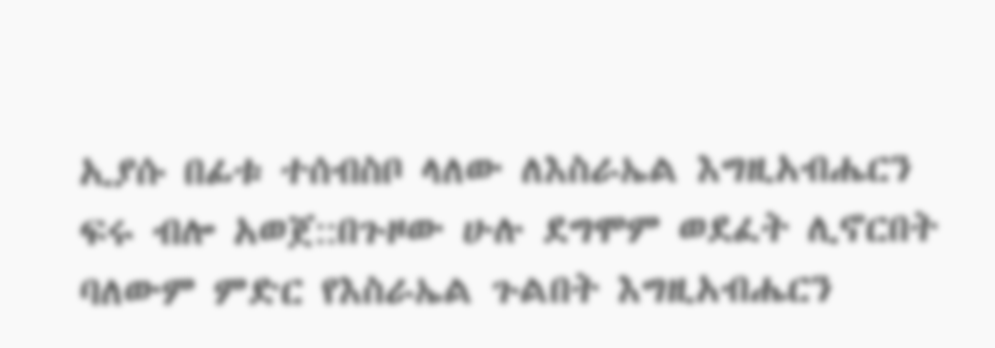ኢያሱ በፊቱ ተሰብስቦ ላለው ለእስራኤል እግዚአብሔርን ፍሩ ብሎ አወጀ::በጉዞው ሁሉ ደግሞም ወደፈት ሊኖርበት ባለውም ምድር የእስራኤል ጉልበት እግዚአብሔርን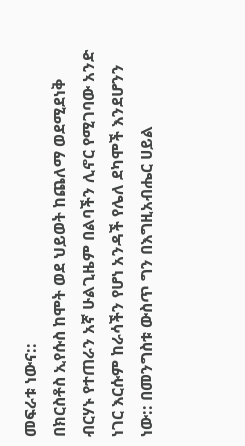መፍራቱ ነውና::
በክርስቶስ ኢየሱስ ከሞት ወደ ህይወት ከጨለማ ወደሚደነቅ ብርሃኑ የተጠራን አኛ ሁልጊዜም በልባችን ሊኖር የሚገባው አንድ ነገር እርሱም ከራሳችን የሆነ አንዳች የሌለ ደካሞች እንደሆንን ነው:: በመንግስቱ ውስጥ ግን በእግዚአብሔር ሀይል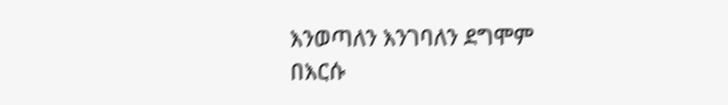እንወጣለን እንገባለን ደግሞም በእርሱ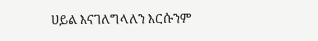ሀይል እናገለግላለን እርሱንም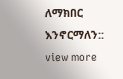ለማክበር እንኖርማለን::
view more